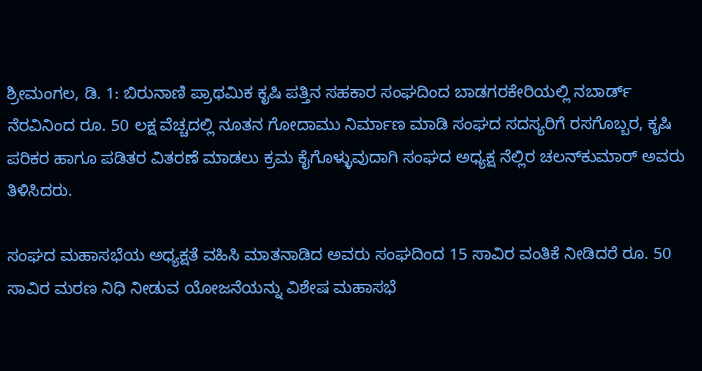ಶ್ರೀಮಂಗಲ, ಡಿ. 1: ಬಿರುನಾಣಿ ಪ್ರಾಥಮಿಕ ಕೃಷಿ ಪತ್ತಿನ ಸಹಕಾರ ಸಂಘದಿಂದ ಬಾಡಗರಕೇರಿಯಲ್ಲಿ ನಬಾರ್ಡ್ ನೆರವಿನಿಂದ ರೂ. 50 ಲಕ್ಷ ವೆಚ್ಚದಲ್ಲಿ ನೂತನ ಗೋದಾಮು ನಿರ್ಮಾಣ ಮಾಡಿ ಸಂಘದ ಸದಸ್ಯರಿಗೆ ರಸಗೊಬ್ಬರ, ಕೃಷಿ ಪರಿಕರ ಹಾಗೂ ಪಡಿತರ ವಿತರಣೆ ಮಾಡಲು ಕ್ರಮ ಕೈಗೊಳ್ಳುವುದಾಗಿ ಸಂಘದ ಅಧ್ಯಕ್ಷ ನೆಲ್ಲಿರ ಚಲನ್‍ಕುಮಾರ್ ಅವರು ತಿಳಿಸಿದರು.

ಸಂಘದ ಮಹಾಸಭೆಯ ಅಧ್ಯಕ್ಷತೆ ವಹಿಸಿ ಮಾತನಾಡಿದ ಅವರು ಸಂಘದಿಂದ 15 ಸಾವಿರ ವಂತಿಕೆ ನೀಡಿದರೆ ರೂ. 50 ಸಾವಿರ ಮರಣ ನಿಧಿ ನೀಡುವ ಯೋಜನೆಯನ್ನು ವಿಶೇಷ ಮಹಾಸಭೆ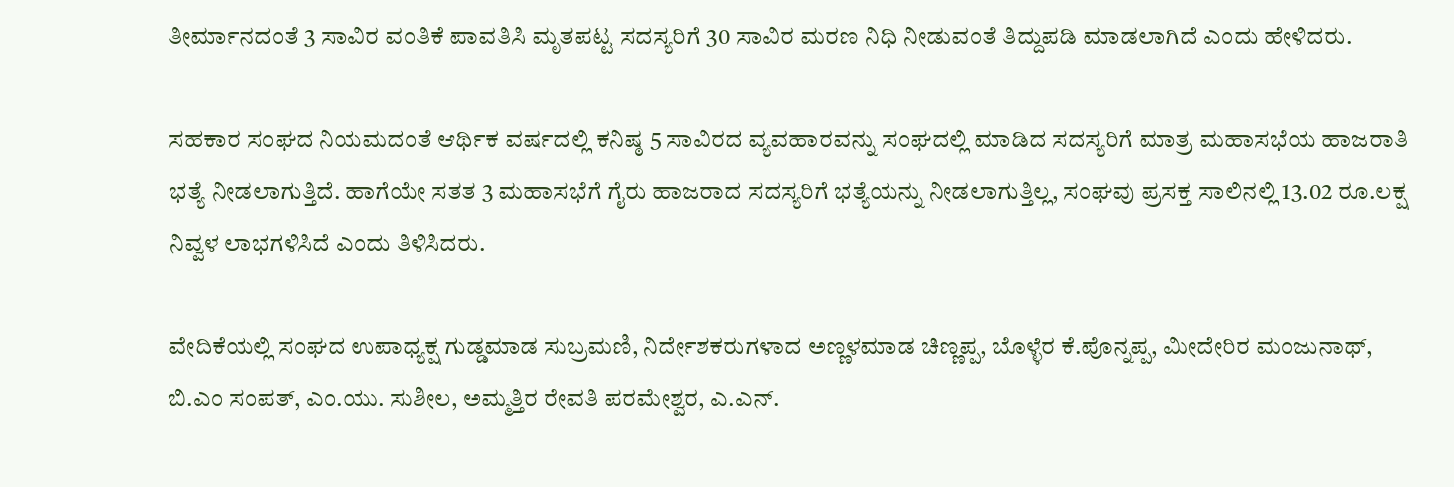ತೀರ್ಮಾನದಂತೆ 3 ಸಾವಿರ ವಂತಿಕೆ ಪಾವತಿಸಿ ಮೃತಪಟ್ಟ ಸದಸ್ಯರಿಗೆ 30 ಸಾವಿರ ಮರಣ ನಿಧಿ ನೀಡುವಂತೆ ತಿದ್ದುಪಡಿ ಮಾಡಲಾಗಿದೆ ಎಂದು ಹೇಳಿದರು.

ಸಹಕಾರ ಸಂಘದ ನಿಯಮದಂತೆ ಆರ್ಥಿಕ ವರ್ಷದಲ್ಲಿ ಕನಿಷ್ಠ 5 ಸಾವಿರದ ವ್ಯವಹಾರವನ್ನು ಸಂಘದಲ್ಲಿ ಮಾಡಿದ ಸದಸ್ಯರಿಗೆ ಮಾತ್ರ ಮಹಾಸಭೆಯ ಹಾಜರಾತಿ ಭತ್ಯೆ ನೀಡಲಾಗುತ್ತಿದೆ. ಹಾಗೆಯೇ ಸತತ 3 ಮಹಾಸಭೆಗೆ ಗೈರು ಹಾಜರಾದ ಸದಸ್ಯರಿಗೆ ಭತ್ಯೆಯನ್ನು ನೀಡಲಾಗುತ್ತಿಲ್ಲ, ಸಂಘವು ಪ್ರಸಕ್ತ ಸಾಲಿನಲ್ಲಿ 13.02 ರೂ.ಲಕ್ಷ ನಿವ್ವಳ ಲಾಭಗಳಿಸಿದೆ ಎಂದು ತಿಳಿಸಿದರು.

ವೇದಿಕೆಯಲ್ಲಿ ಸಂಘದ ಉಪಾಧ್ಯಕ್ಷ ಗುಡ್ಡಮಾಡ ಸುಬ್ರಮಣಿ, ನಿರ್ದೇಶಕರುಗಳಾದ ಅಣ್ಣಳಮಾಡ ಚಿಣ್ಣಪ್ಪ, ಬೊಳ್ಳೆರ ಕೆ.ಪೊನ್ನಪ್ಪ, ಮೀದೇರಿರ ಮಂಜುನಾಥ್, ಬಿ.ಎಂ ಸಂಪತ್, ಎಂ.ಯು. ಸುಶೀಲ, ಅಮ್ಮತ್ತಿರ ರೇವತಿ ಪರಮೇಶ್ವರ, ಎ.ಎನ್.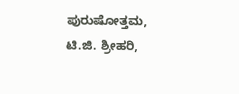ಪುರುಷೋತ್ತಮ, ಟಿ.ಜಿ. ಶ್ರೀಹರಿ,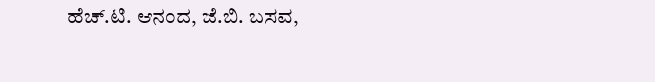ಹೆಚ್.ಟಿ. ಆನಂದ, ಜೆ.ಬಿ. ಬಸವ,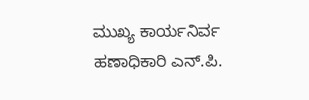ಮುಖ್ಯ ಕಾರ್ಯನಿರ್ವ ಹಣಾಧಿಕಾರಿ ಎನ್.ಪಿ.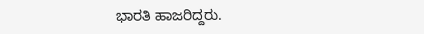ಭಾರತಿ ಹಾಜರಿದ್ದರು.